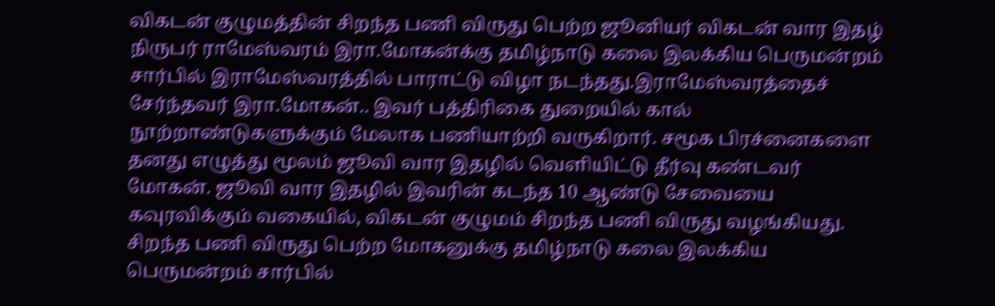விகடன் குழுமத்தின் சிறந்த பணி விருது பெற்ற ஜூனியர் விகடன் வார இதழ் நிருபர் ராமேஸ்வரம் இரா.மோகன்க்கு தமிழ்நாடு கலை இலக்கிய பெருமன்றம் சார்பில் இராமேஸ்வரத்தில் பாராட்டு விழா நடந்தது.இராமேஸ்வரத்தைச் சேர்ந்தவர் இரா.மோகன்.. இவர் பத்திரிகை துறையில் கால் நூற்றாண்டுகளுக்கும் மேலாக பணியாற்றி வருகிறார். சமூக பிரச்னைகளை தனது எழுத்து மூலம் ஜூவி வார இதழில் வெளியிட்டு தீர்வு கண்டவர் மோகன். ஜூவி வார இதழில் இவரின் கடந்த 10 ஆண்டு சேவையை கவுரவிக்கும் வகையில், விகடன் குழுமம் சிறந்த பணி விருது வழங்கியது.
சிறந்த பணி விருது பெற்ற மோகனுக்கு தமிழ்நாடு கலை இலக்கிய பெருமன்றம் சார்பில்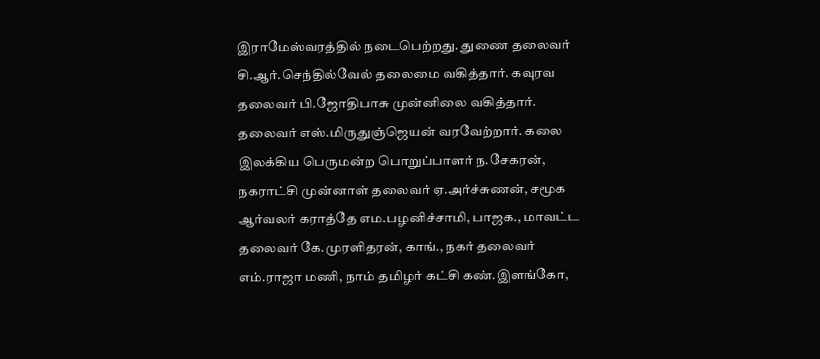இராமேஸ்வரத்தில் நடைபெற்றது. துணை தலைவர் சி.ஆர்.செந்தில்வேல் தலைமை வகித்தார். கவுரவ தலைவர் பி.ஜோதிபாசு முன்னிலை வகித்தார். தலைவர் எஸ்.மிருதுஞ்ஜெயன் வரவேற்றார். கலை இலக்கிய பெருமன்ற பொறுப்பாளர் ந.சேகரன், நகராட்சி முன்னாள் தலைவர் ஏ.அர்ச்சுணன், சமூக ஆர்வலர் கராத்தே எம.பழனிச்சாமி, பாஜக., மாவட்ட தலைவர் கே.முரளிதரன், காங்., நகர் தலைவர் எம்.ராஜா மணி, நாம் தமிழர் கட்சி கண்.இளங்கோ,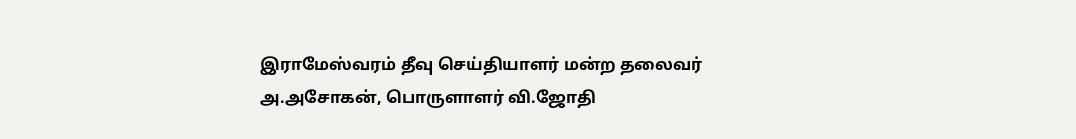இராமேஸ்வரம் தீவு செய்தியாளர் மன்ற தலைவர் அ.அசோகன், பொருளாளர் வி.ஜோதி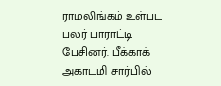ராமலிங்கம் உள்பட பலர் பாராட்டி பேசினர். பீக்காக் அகாடமி சார்பில்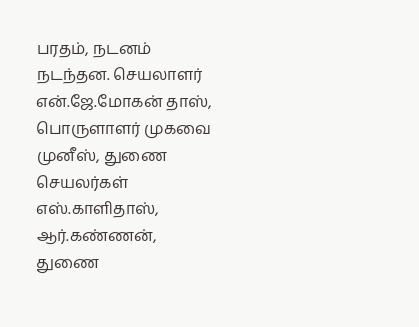பரதம், நடனம் நடந்தன. செயலாளர் என்.ஜே.மோகன் தாஸ், பொருளாளர் முகவை முனீஸ், துணை செயலர்கள் எஸ்.காளிதாஸ், ஆர்.கண்ணன், துணை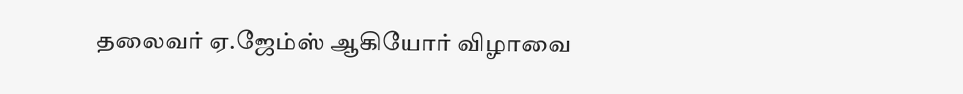தலைவர் ஏ.ஜேம்ஸ் ஆகியோர் விழாவை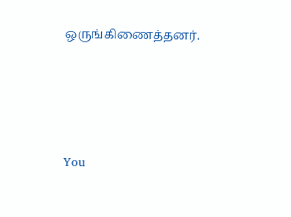ஒருங்கிணைத்தனர்.







You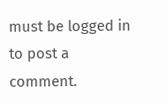must be logged in to post a comment.